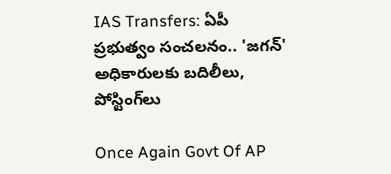IAS Transfers: ఏపీ ప్రభుత్వం సంచలనం.. 'జగన్‌' అధికారులకు బదిలీలు, పోస్టింగ్‌లు

Once Again Govt Of AP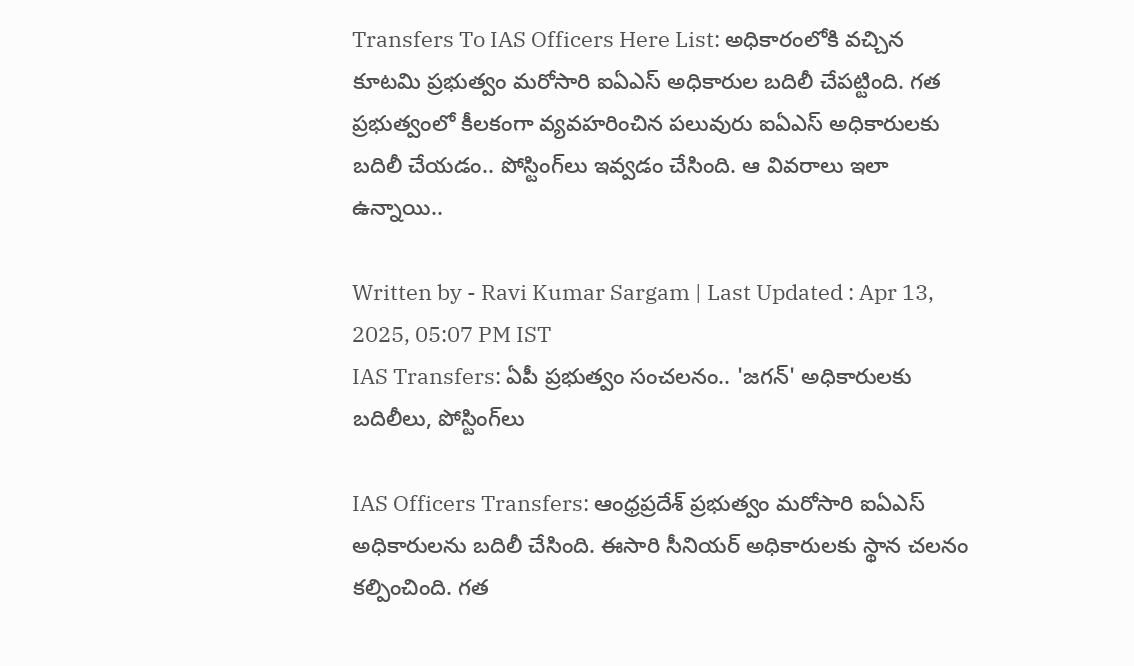Transfers To IAS Officers Here List: అధికారంలోకి వచ్చిన కూటమి ప్రభుత్వం మరోసారి ఐఏఎస్‌ అధికారుల బదిలీ చేపట్టింది. గత ప్రభుత్వంలో కీలకంగా వ్యవహరించిన పలువురు ఐఏఎస్‌ అధికారులకు బదిలీ చేయడం.. పోస్టింగ్‌లు ఇవ్వడం చేసింది. ఆ వివరాలు ఇలా ఉన్నాయి..

Written by - Ravi Kumar Sargam | Last Updated : Apr 13, 2025, 05:07 PM IST
IAS Transfers: ఏపీ ప్రభుత్వం సంచలనం.. 'జగన్‌' అధికారులకు బదిలీలు, పోస్టింగ్‌లు

IAS Officers Transfers: ఆంధ్రప్రదేశ్‌ ప్రభుత్వం మరోసారి ఐఏఎస్‌ అధికారులను బదిలీ చేసింది. ఈసారి సీనియర్‌ అధికారులకు స్థాన చలనం కల్పించింది. గత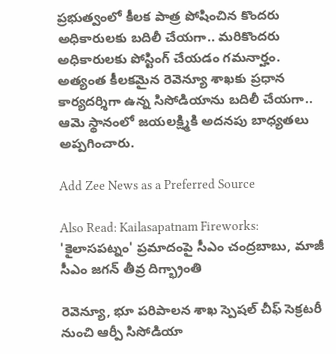ప్రభుత్వంలో కీలక పాత్ర పోషించిన కొందరు అధికారులకు బదిలీ చేయగా.. మరికొందరు అధికారులకు పోస్టింగ్‌ చేయడం గమనార్హం. అత్యంత కీలకమైన రెవెన్యూ శాఖకు ప్రధాన కార్యదర్శిగా ఉన్న సిసోడియాను బదిలీ చేయగా.. ఆమె స్థానంలో జయలక్ష్మికి అదనపు బాధ్యతలు అప్పగించారు.

Add Zee News as a Preferred Source

Also Read: Kailasapatnam Fireworks: 'కైలాసపట్నం' ప్రమాదంపై సీఎం చంద్రబాబు, మాజీ సీఎం జగన్‌ తీవ్ర దిగ్భ్రాంతి

రెవెన్యూ, భూ పరిపాలన శాఖ స్పెషల్ చీఫ్ సెక్రటరీ నుంచి ఆర్పీ సిసోడియా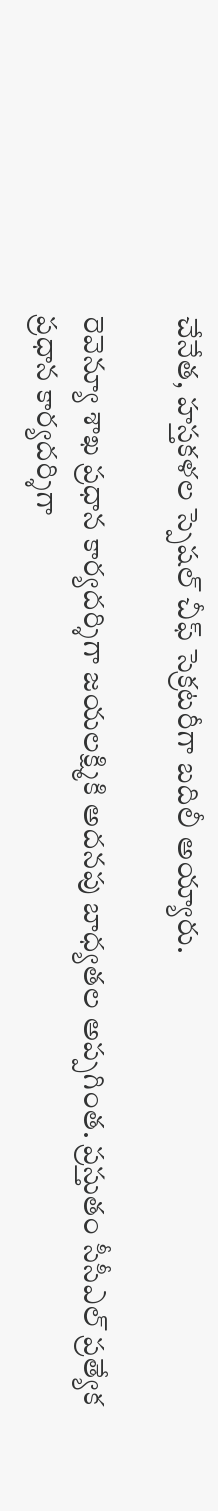చేనేత, హస్తకళల స్పెషల్ చీఫ్ సెక్రటరీగా బదిలీ అయ్యారు.

రెవెన్యూ శాఖ ప్రధాన కార్యదర్శిగా జయలక్ష్మికి అదనపు బాధ్యతల అప్పగింత. ప్రస్తుతం సీసీఎల్‌ ప్రత్యేక ప్రధాన కార్యదర్శిగా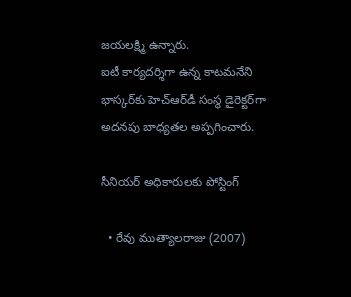జయలక్ష్మి ఉన్నారు.
ఐటీ కార్యదర్శిగా ఉన్న కాటమనేని భాస్కర్‌కు హెచ్‌ఆర్‌డీ సంస్థ డైరెక్టర్‌గా అదనపు బాధ్యతల అప్పగించారు.

సీనియర్‌ అధికారులకు పోస్టింగ్

  • రేవు ముత్యాలరాజు (2007)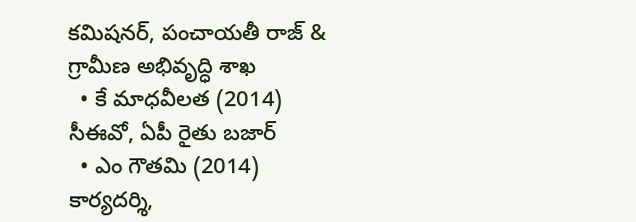కమిషనర్, పంచాయతీ రాజ్ & గ్రామీణ అభివృద్ధి శాఖ
  • కే మాధవీలత (2014) సీఈవో, ఏపీ రైతు బజార్
  • ఎం గౌతమి (2014) కార్యదర్శి,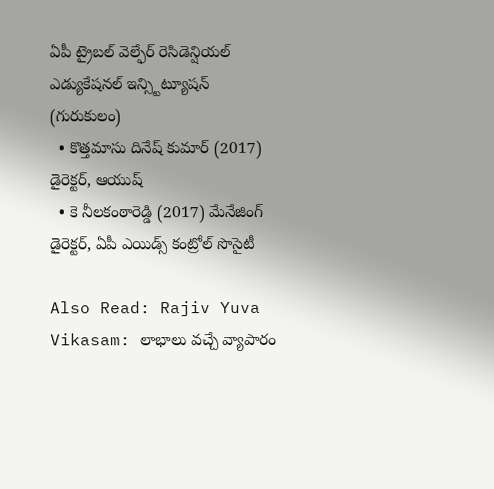ఏపీ ట్రైబల్ వెల్ఫేర్ రెసిడెన్షియల్ ఎడ్యుకేషనల్ ఇన్స్టిట్యూషన్ (గురుకులం)
  • కొత్తమాసు దినేష్ కుమార్ (2017) డైరెక్టర్, ఆయుష్
  • కె నీలకంఠారెడ్డి (2017) మేనేజింగ్ డైరెక్టర్, ఏపీ ఎయిడ్స్ కంట్రోల్ సొసైటీ

Also Read: Rajiv Yuva Vikasam: లాభాలు వచ్చే వ్యాపారం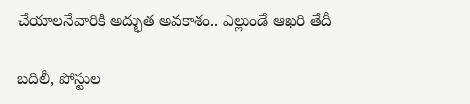చేయాలనేవారికి అద్భుత అవకాశం.. ఎల్లుండే ఆఖరి తేదీ

బదిలీ, పోస్టుల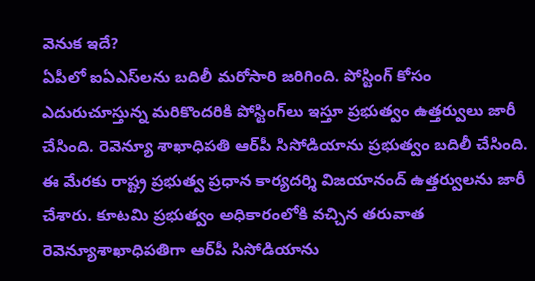వెనుక ఇదే?
ఏపీలో ఐఏఎస్‌లను బదిలీ మరోసారి జరిగింది. పోస్టింగ్ కోసం ఎదురుచూస్తున్న మరికొందరికి పోస్టింగ్‌లు ఇస్తూ ప్రభుత్వం ఉత్తర్వులు జారీ చేసింది. రెవెన్యూ శాఖాధిపతి ఆర్‌పీ సిసోడియాను ప్రభుత్వం బదిలీ చేసింది. ఈ మేరకు రాష్ట్ర ప్రభుత్వ ప్రధాన కార్యదర్శి విజయానంద్‌ ఉత్తర్వులను జారీ చేశారు. కూటమి ప్రభుత్వం అధికారంలోకి వచ్చిన తరువాత రెవెన్యూశాఖాధిపతిగా ఆర్‌పీ సిసోడియాను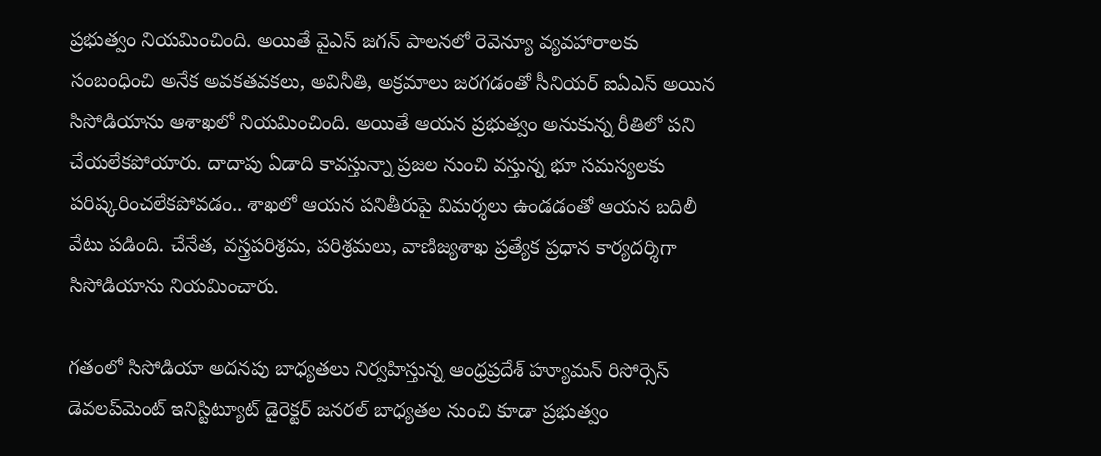ప్రభుత్వం నియమించింది. అయితే వైఎస్‌ జగన్‌ పాలనలో రెవెన్యూ వ్యవహారాలకు సంబంధించి అనేక అవకతవకలు, అవినీతి, అక్రమాలు జరగడంతో సీనియర్‌ ఐఏఎస్‌ అయిన సిసోడియాను ఆశాఖలో నియమించింది. అయితే ఆయన ప్రభుత్వం అనుకున్న రీతిలో పని చేయలేకపోయారు. దాదాపు ఏడాది కావస్తున్నా ప్రజల నుంచి వస్తున్న భూ సమస్యలకు పరిష్కరించలేకపోవడం.. శాఖలో ఆయన పనితీరుపై విమర్శలు ఉండడంతో ఆయన బదిలీ వేటు పడింది. చేనేత, వస్త్రపరిశ్రమ, పరిశ్రమలు, వాణిజ్యశాఖ ప్రత్యేక ప్రధాన కార్యదర్శిగా సిసోడియాను నియమించారు.

గతంలో సిసోడియా అదనపు బాధ్యతలు నిర్వహిస్తున్న ఆంధ్రప్రదేశ్‌ హ్యూమన్‌ రిసోర్సెస్‌ డెవలప్‌మెంట్‌ ఇనిస్టిట్యూట్‌ డైరెక్టర్‌ జనరల్‌ బాధ్యతల నుంచి కూడా ప్రభుత్వం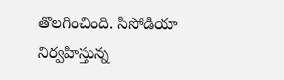తొలగించింది. సిసోడియా నిర్వహిస్తున్న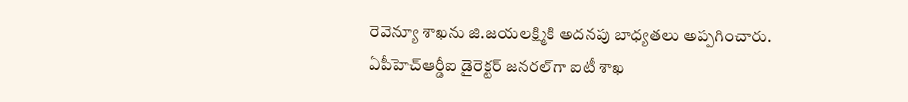రెవెన్యూ శాఖను జి.జయలక్ష్మికి అదనపు బాధ్యతలు అప్పగించారు. ఏపీహెచ్‌ఆర్డీఐ డైరెక్టర్‌ జనరల్‌గా ఐటీ శాఖ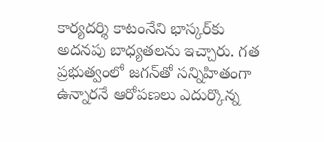కార్యదర్శి కాటంనేని భాస్కర్‌కు అదనపు బాధ్యతలను ఇచ్చారు. గత ప్రభుత్వంలో జగన్‌తో సన్నిహితంగా ఉన్నారనే ఆరోపణలు ఎదుర్కొన్న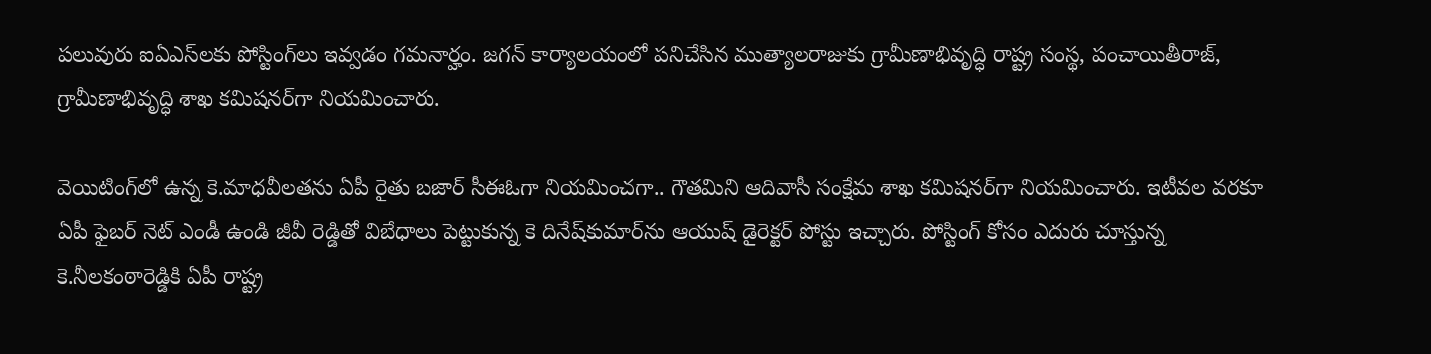పలువురు ఐఏఎస్‌లకు పోస్టింగ్‌లు ఇవ్వడం గమనార్హం. జగన్‌ కార్యాలయంలో పనిచేసిన ముత్యాలరాజుకు గ్రామీణాభివృద్ధి రాష్ట్ర సంస్థ, పంచాయితీరాజ్, గ్రామీణాభివృద్ధి శాఖ కమిషనర్‌గా నియమించారు.

వెయిటింగ్‌లో ఉన్న కె.మాధవీలతను ఏపీ రైతు బజార్‌ సీఈఓగా నియమించగా.. గౌతమిని ఆదివాసీ సంక్షేమ శాఖ కమిషనర్‌గా నియమించారు. ఇటీవల వరకూ ఏపీ ఫైబర్‌ నెట్‌ ఎండీ ఉండి జీవీ రెడ్డితో విబేధాలు పెట్టుకున్న కె దినేష్‌కుమార్‌ను ఆయుష్‌ డైరెక్టర్‌ పోస్టు ఇచ్చారు. పోస్టింగ్‌ కోసం ఎదురు చూస్తున్న కె.నీలకంఠారెడ్డికి ఏపీ రాష్ట్ర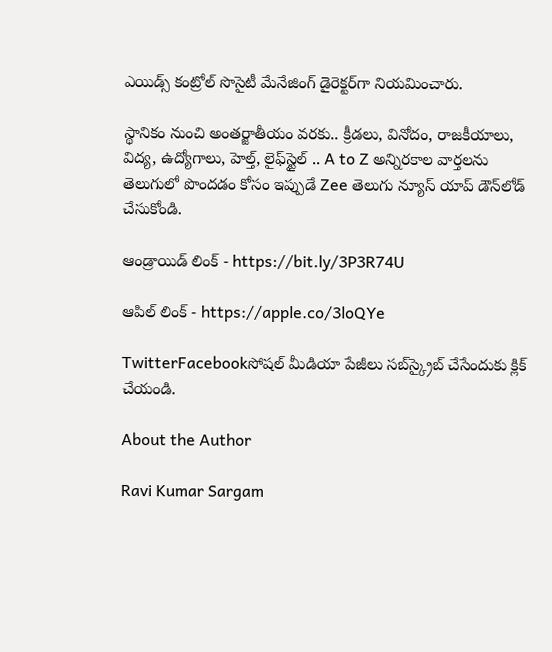ఎయిడ్స్‌ కంట్రోల్‌ సొసైటీ మేనేజింగ్‌ డైరెక్టర్‌గా నియమించారు.

స్థానికం నుంచి అంతర్జాతీయం వరకు.. క్రీడలు, వినోదం, రాజకీయాలు, విద్య, ఉద్యోగాలు, హెల్త్, లైఫ్‌స్టైల్ .. A to Z అన్నిరకాల వార్తలను తెలుగులో పొందడం కోసం ఇప్పుడే Zee తెలుగు న్యూస్ యాప్ డౌన్‌లోడ్ చేసుకోండి.

ఆండ్రాయిడ్ లింక్ - https://bit.ly/3P3R74U

ఆపిల్ లింక్ - https://apple.co/3loQYe

TwitterFacebookసోషల్ మీడియా పేజీలు సబ్‌స్క్రైబ్ చేసేందుకు క్లిక్ చేయండి.

About the Author

Ravi Kumar Sargam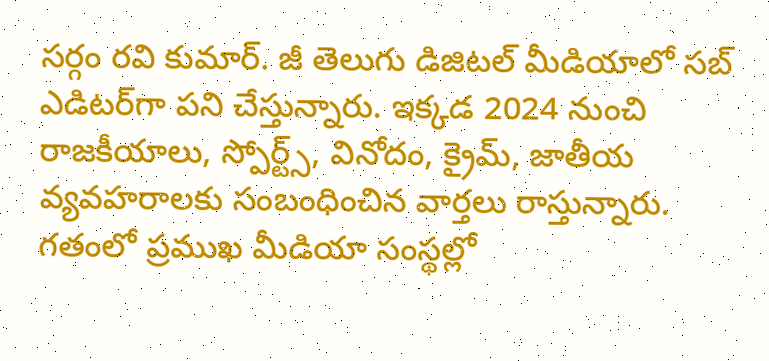సర్గం రవి కుమార్‌. జీ తెలుగు డిజిటల్ మీడియాలో సబ్ ఎడిటర్‌గా పని చేస్తున్నారు. ఇక్కడ 2024 నుంచి రాజకీయాలు, స్పోర్ట్స్, వినోదం, క్రైమ్, జాతీయ వ్యవహరాలకు సంబంధించిన వార్తలు రాస్తున్నారు. గతంలో ప్రముఖ మీడియా సంస్థల్లో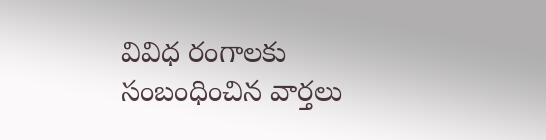వివిధ రంగాలకు సంబంధించిన వార్తలు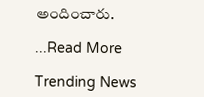అందించారు.

...Read More

Trending News